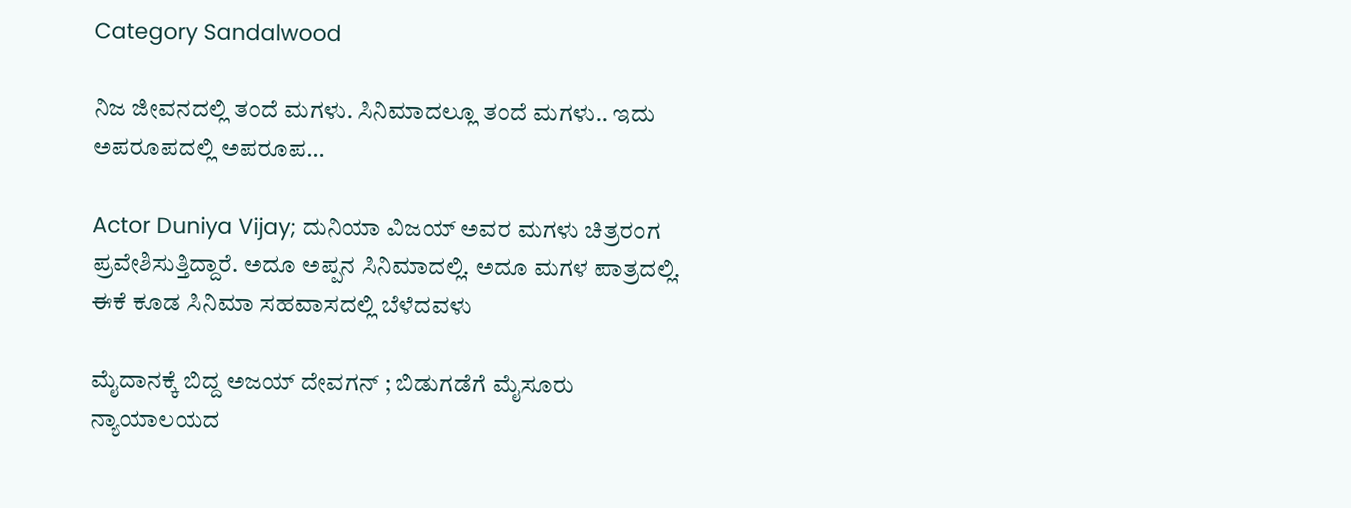Category Sandalwood

ನಿಜ ಜೀವನದಲ್ಲಿ ತಂದೆ ಮಗಳು. ಸಿನಿಮಾದಲ್ಲೂ ತಂದೆ ಮಗಳು.. ಇದು ಅಪರೂಪದಲ್ಲಿ ಅಪರೂಪ…

Actor Duniya Vijay; ದುನಿಯಾ ವಿಜಯ್ ಅವರ ಮಗಳು ಚಿತ್ರರಂಗ ಪ್ರವೇಶಿಸುತ್ತಿದ್ದಾರೆ. ಅದೂ ಅಪ್ಪನ ಸಿನಿಮಾದಲ್ಲಿ. ಅದೂ ಮಗಳ ಪಾತ್ರದಲ್ಲಿ. ಈಕೆ ಕೂಡ ಸಿನಿಮಾ ಸಹವಾಸದಲ್ಲಿ ಬೆಳೆದವಳು

ಮೈದಾನಕ್ಕೆ ಬಿದ್ದ ಅಜಯ್ ದೇವಗನ್ ; ಬಿಡುಗಡೆಗೆ ಮೈಸೂರು ನ್ಯಾಯಾಲಯದ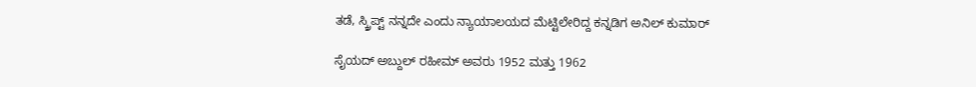ತಡೆ, ಸ್ಕ್ರಿಪ್ಟ್ ನನ್ನದೇ ಎಂದು ನ್ಯಾಯಾಲಯದ ಮೆಟ್ಟಿಲೇರಿದ್ದ ಕನ್ನಡಿಗ ಅನಿಲ್ ಕುಮಾರ್

ಸೈಯದ್ ಅಬ್ದುಲ್ ರಹೀಮ್ ಅವರು 1952 ಮತ್ತು 1962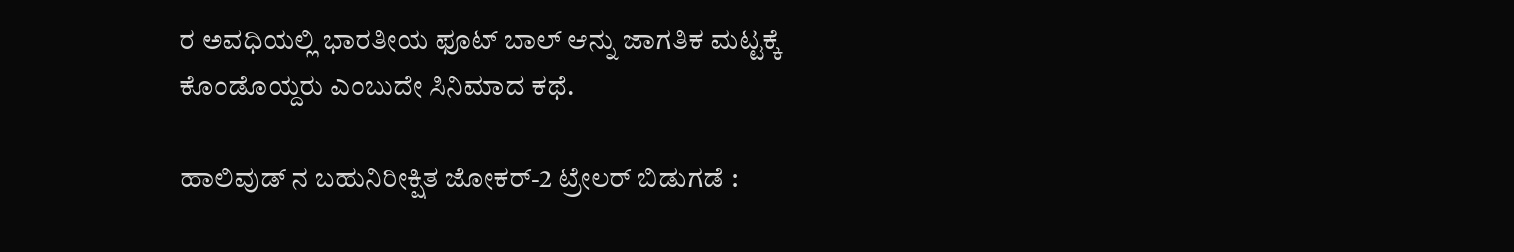ರ ಅವಧಿಯಲ್ಲಿ ಭಾರತೀಯ ಫೂಟ್ ಬಾಲ್ ಆನ್ನು ಜಾಗತಿಕ ಮಟ್ಟಕ್ಕೆ ಕೊಂಡೊಯ್ದರು ಎಂಬುದೇ ಸಿನಿಮಾದ ಕಥೆ.

ಹಾಲಿವುಡ್ ನ ಬಹುನಿರೀಕ್ಷಿತ ಜೋಕರ್-2 ಟ್ರ‍ೇಲರ್ ಬಿಡುಗಡೆ :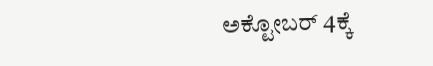ಅಕ್ಟೋಬರ್ 4ಕ್ಕೆ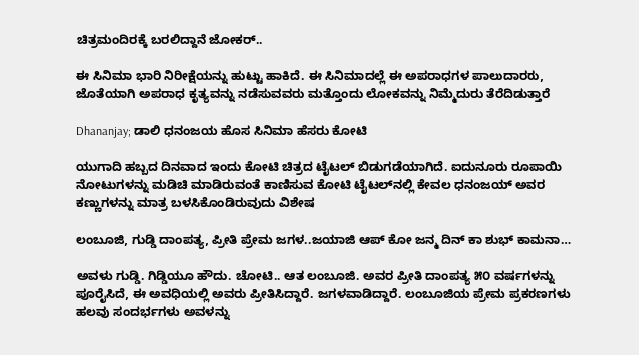ಚಿತ್ರಮಂದಿರಕ್ಕೆ ಬರಲಿದ್ದಾನೆ ಜೋಕರ್..

ಈ ಸಿನಿಮಾ ಭಾರಿ ನಿರೀಕ್ಷೆಯನ್ನು ಹುಟ್ಟು ಹಾಕಿದೆ. ಈ ಸಿನಿಮಾದಲ್ಲೆ ಈ ಅಪರಾಧಗಳ ಪಾಲುದಾರರು, ಜೊತೆಯಾಗಿ ಅಪರಾಧ ಕೃತ್ಯವನ್ನು ನಡೆಸುವವರು ಮತ್ತೊಂದು ಲೋಕವನ್ನು ನಿಮ್ಮೆದುರು ತೆರೆದಿಡುತ್ತಾರೆ

Dhananjay; ಡಾಲಿ ಧನಂಜಯ ಹೊಸ ಸಿನಿಮಾ ಹೆಸರು ಕೋಟಿ

ಯುಗಾದಿ ಹಬ್ಬದ ದಿನವಾದ ಇಂದು ಕೋಟಿ ಚಿತ್ರದ ಟೈಟಲ್‌ ಬಿಡುಗಡೆಯಾಗಿದೆ. ಐದುನೂರು ರೂಪಾಯಿ ನೋಟುಗಳನ್ನು ಮಡಿಚಿ ಮಾಡಿರುವಂತೆ ಕಾಣಿಸುವ ಕೋಟಿ ಟೈಟಲ್‌ನಲ್ಲಿ ಕೇವಲ ಧನಂಜಯ್‌ ಅವರ ಕಣ್ಣುಗಳನ್ನು ಮಾತ್ರ ಬಳಸಿಕೊಂಡಿರುವುದು ವಿಶೇಷ

ಲಂಬೂಜಿ, ಗುಡ್ಡಿ ದಾಂಪತ್ಯ, ಪ್ರೀತಿ ಪ್ರೇಮ ಜಗಳ..ಜಯಾಜಿ ಆಪ್ ಕೋ ಜನ್ಮ ದಿನ್ ಕಾ ಶುಭ್ ಕಾಮನಾ…

ಅವಳು ಗುಡ್ಡಿ. ಗಿಡ್ಡಿಯೂ ಹೌದು. ಚೋಟಿ.. ಆತ ಲಂಬೂಜಿ. ಅವರ ಪ್ರೀತಿ ದಾಂಪತ್ಯ ೫೦ ವರ್ಷಗಳನ್ನು ಪೂರೈಸಿದೆ, ಈ ಅವಧಿಯಲ್ಲಿ ಅವರು ಪ್ರೀತಿಸಿದ್ದಾರೆ. ಜಗಳವಾಡಿದ್ದಾರೆ. ಲಂಬೂಜಿಯ ಪ್ರೇಮ ಪ್ರಕರಣಗಳು ಹಲವು ಸಂದರ್ಭಗಳು ಅವಳನ್ನು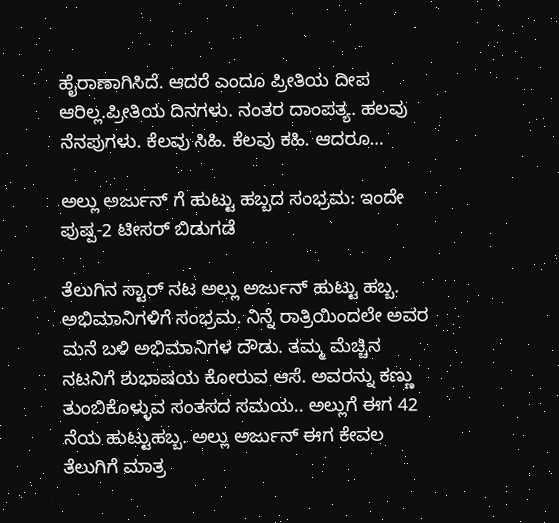ಹೈರಾಣಾಗಿಸಿದೆ. ಆದರೆ ಎಂದೂ ಪ್ರೀತಿಯ ದೀಪ ಆರಿಲ್ಲ.ಪ್ರೀತಿಯ ದಿನಗಳು. ನಂತರ ದಾಂಪತ್ಯ. ಹಲವು ನೆನಪುಗಳು. ಕೆಲವು ಸಿಹಿ. ಕೆಲವು ಕಹಿ. ಆದರೂ…

ಅಲ್ಲು ಅರ್ಜುನ್ ಗೆ ಹುಟ್ಟು ಹಬ್ಬದ ಸಂಭ್ರಮ: ಇಂದೇ ಪುಷ್ಪ-2 ಟೀಸರ್ ಬಿಡುಗಡೆ

ತೆಲುಗಿನ ಸ್ಟಾರ್ ನಟ ಅಲ್ಲು ಅರ್ಜುನ್ ಹುಟ್ಟು ಹಬ್ಬ. ಅಭಿಮಾನಿಗಳಿಗೆ ಸಂಭ್ರಮ. ನಿನ್ನೆ ರಾತ್ರಿಯಿಂದಲೇ ಅವರ ಮನೆ ಬಳಿ ಅಭಿಮಾನಿಗಳ ದೌಡು. ತಮ್ಮ ಮೆಚ್ಚಿನ ನಟನಿಗೆ ಶುಭಾಷಯ ಕೋರುವ ಆಸೆ. ಅವರನ್ನು ಕಣ್ಣು ತುಂಬಿಕೊಳ್ಳುವ ಸಂತಸದ ಸಮಯ.. ಅಲ್ಲುಗೆ ಈಗ 42 ನೆಯ ಹುಟ್ಟುಹಬ್ಬ. ಅಲ್ಲು ಅರ್ಜುನ್ ಈಗ ಕೇವಲ ತೆಲುಗಿಗೆ ಮಾತ್ರ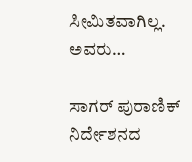ಸೀಮಿತವಾಗಿಲ್ಲ. ಅವರು…

ಸಾಗರ್ ಪುರಾಣಿಕ್ ನಿರ್ದೇಶನದ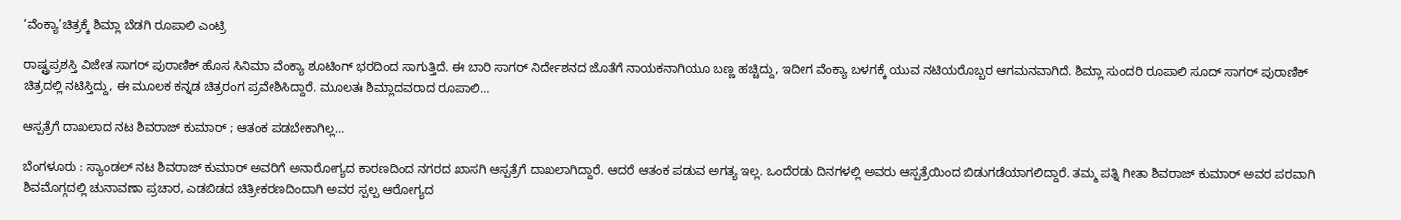‘ವೆಂಕ್ಯಾ’ಚಿತ್ರಕ್ಕೆ ಶಿಮ್ಲಾ ಬೆಡಗಿ ರೂಪಾಲಿ ಎಂಟ್ರಿ

ರಾಷ್ಟ್ರಪ್ರಶಸ್ತಿ ವಿಜೇತ ಸಾಗರ್ ಪುರಾಣಿಕ್ ಹೊಸ ಸಿನಿಮಾ ವೆಂಕ್ಯಾ ಶೂಟಿಂಗ್ ಭರದಿಂದ ಸಾಗುತ್ತಿದೆ. ಈ ಬಾರಿ ಸಾಗರ್ ನಿರ್ದೇಶನದ ಜೊತೆಗೆ ನಾಯಕನಾಗಿಯೂ ಬಣ್ಣ ಹಚ್ಚಿದ್ದು, ಇದೀಗ ವೆಂಕ್ಯಾ ಬಳಗಕ್ಕೆ ಯುವ ನಟಿಯರೊಬ್ಬರ ಆಗಮನವಾಗಿದೆ. ಶಿಮ್ಲಾ ಸುಂದರಿ ರೂಪಾಲಿ ಸೂದ್ ಸಾಗರ್ ಪುರಾಣಿಕ್ ಚಿತ್ರದಲ್ಲಿ ನಟಿಸ್ತಿದ್ದು, ಈ ಮೂಲಕ ಕನ್ನಡ ಚಿತ್ರರಂಗ ಪ್ರವೇಶಿಸಿದ್ದಾರೆ. ಮೂಲತಃ ಶಿಮ್ಲಾದವರಾದ ರೂಪಾಲಿ…

ಆಸ್ಪತ್ರೆಗೆ ದಾಖಲಾದ ನಟ ಶಿವರಾಜ್ ಕುಮಾರ್ ; ಆತಂಕ ಪಡಬೇಕಾಗಿಲ್ಲ…

ಬೆಂಗಳೂರು : ಸ್ಯಾಂಡಲ್ ನಟ ಶಿವರಾಜ್ ಕುಮಾರ್ ಅವರಿಗೆ ಅನಾರೋಗ್ಯದ ಕಾರಣದಿಂದ ನಗರದ ಖಾಸಗಿ ಆಸ್ಪತ್ರೆಗೆ ದಾಖಲಾಗಿದ್ದಾರೆ. ಆದರೆ ಆತಂಕ ಪಡುವ ಅಗತ್ಯ ಇಲ್ಲ. ಒಂದೆರಡು ದಿನಗಳಲ್ಲಿ ಅವರು ಆಸ್ಪತ್ರೆಯಿಂದ ಬಿಡುಗಡೆಯಾಗಲಿದ್ದಾರೆ. ತಮ್ಮ ಪತ್ನಿ ಗೀತಾ ಶಿವರಾಜ್ ಕುಮಾರ್ ಅವರ ಪರವಾಗಿ ಶಿವಮೊಗ್ಗದಲ್ಲಿ ಚುನಾವಣಾ ಪ್ರಚಾರ, ಎಡಬಿಡದ ಚಿತ್ರೀಕರಣದಿಂದಾಗಿ ಅವರ ಸ್ಪಲ್ಪ ಆರೋಗ್ಯದ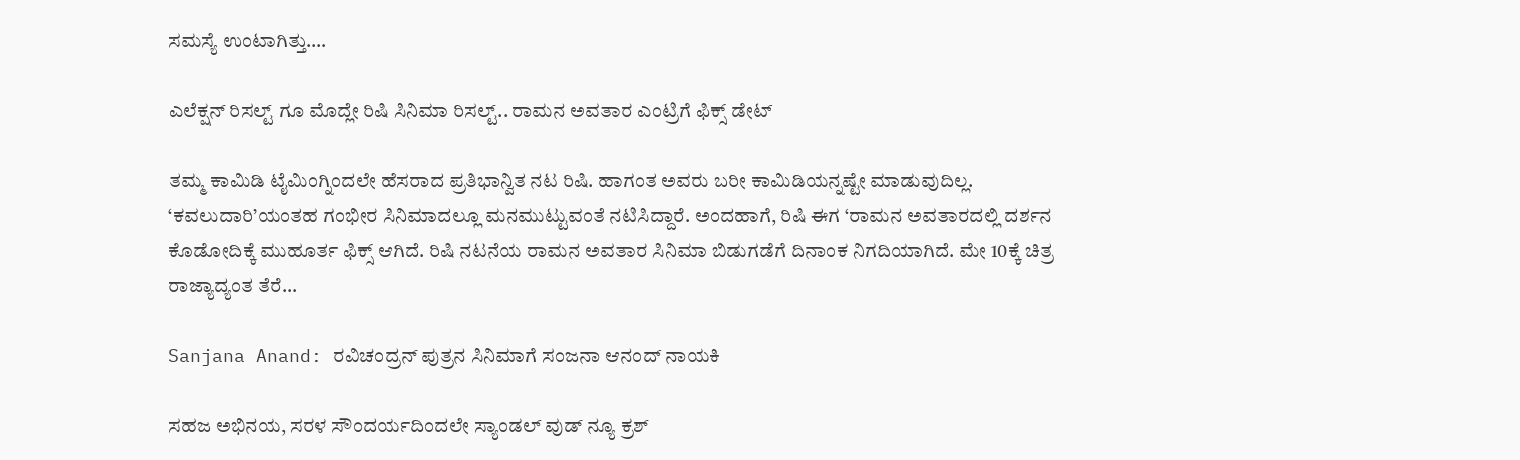ಸಮಸ್ಯೆ ಉಂಟಾಗಿತ್ತು.…

ಎಲೆಕ್ಷನ್ ರಿಸಲ್ಟ್ ಗೂ ಮೊದ್ಲೇ ರಿಷಿ ಸಿನಿಮಾ ರಿಸಲ್ಟ್.. ರಾಮನ ಅವತಾರ ಎಂಟ್ರಿಗೆ ಫಿಕ್ಸ್ ಡೇಟ್

ತಮ್ಮ ಕಾಮಿಡಿ ಟೈಮಿಂಗ್ನಿಂದಲೇ ಹೆಸರಾದ ಪ್ರತಿಭಾನ್ವಿತ ನಟ ರಿಷಿ. ಹಾಗಂತ ಅವರು ಬರೀ ಕಾಮಿಡಿಯನ್ನಷ್ಟೇ ಮಾಡುವುದಿಲ್ಲ. ‘ಕವಲುದಾರಿ’ಯಂತಹ ಗಂಭೀರ ಸಿನಿಮಾದಲ್ಲೂ ಮನಮುಟ್ಟುವಂತೆ ನಟಿಸಿದ್ದಾರೆ. ಅಂದಹಾಗೆ, ರಿಷಿ ಈಗ ‘ರಾಮನ ಅವತಾರದಲ್ಲಿ ದರ್ಶನ ಕೊಡೋದಿಕ್ಕೆ ಮುಹೂರ್ತ ಫಿಕ್ಸ್ ಆಗಿದೆ. ರಿಷಿ ನಟನೆಯ ರಾಮನ ಅವತಾರ ಸಿನಿಮಾ ಬಿಡುಗಡೆಗೆ ದಿನಾಂಕ ನಿಗದಿಯಾಗಿದೆ. ಮೇ 10ಕ್ಕೆ ಚಿತ್ರ ರಾಜ್ಯಾದ್ಯಂತ ತೆರೆ…

Sanjana Anand: ರವಿಚಂದ್ರನ್ ಪುತ್ರನ ಸಿನಿಮಾಗೆ ಸಂಜನಾ ಆನಂದ್ ನಾಯಕಿ

ಸಹಜ ಅಭಿನಯ, ಸರಳ‌ ಸೌಂದರ್ಯದಿಂದಲೇ ಸ್ಯಾಂಡಲ್ ವುಡ್ ನ್ಯೂ ಕ್ರಶ್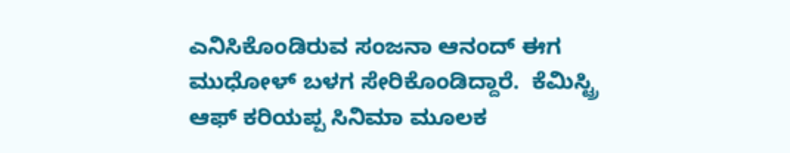ಎನಿಸಿಕೊಂಡಿರುವ ಸಂಜನಾ ಆನಂದ್ ಈಗ ಮುಧೋಳ್ ಬಳಗ ಸೇರಿಕೊಂಡಿದ್ದಾರೆ.  ಕೆಮಿಸ್ಟ್ರಿ ಆಫ್ ಕರಿಯಪ್ಪ ಸಿನಿಮಾ ಮೂಲಕ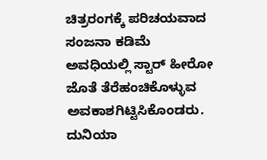ಚಿತ್ರರಂಗಕ್ಕೆ ಪರಿಚಯವಾದ ಸಂಜನಾ ಕಡಿಮೆ‌ ಅವಧಿಯಲ್ಲಿ ಸ್ಟಾರ್ ಹೀರೋ ಜೊತೆ ತೆರೆಹಂಚಿಕೊಳ್ಳುವ ಅವಕಾಶಗಿಟ್ಟಿಸಿಕೊಂಡರು. ದುನಿಯಾ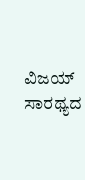ವಿಜಯ್ ಸಾರಥ್ಯದ‌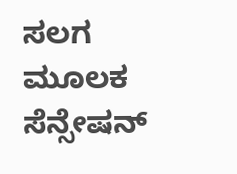ಸಲಗ‌ ಮೂಲಕ ಸೆನ್ಸೇಷನ್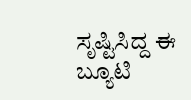ಸೃಷ್ಟಿಸಿದ್ದ ಈ ಬ್ಯೂಟಿ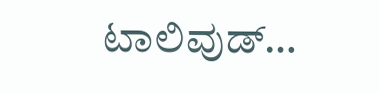ಟಾಲಿವುಡ್…